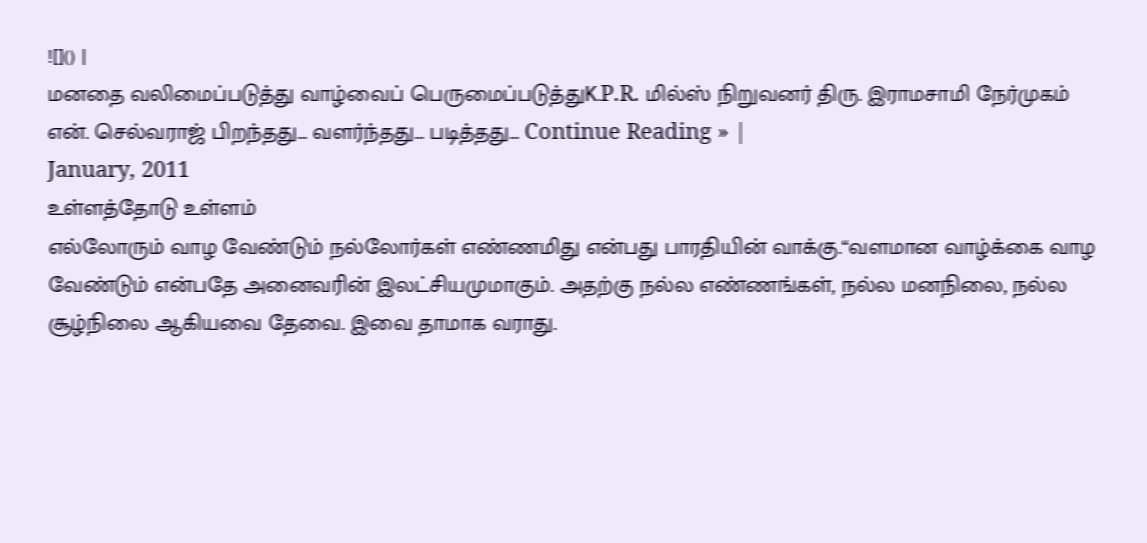![]() |
மனதை வலிமைப்படுத்து வாழ்வைப் பெருமைப்படுத்துK.P.R. மில்ஸ் நிறுவனர் திரு. இராமசாமி நேர்முகம் என். செல்வராஜ் பிறந்தது… வளர்ந்தது… படித்தது… Continue Reading » |
January, 2011
உள்ளத்தோடு உள்ளம்
எல்லோரும் வாழ வேண்டும் நல்லோர்கள் எண்ணமிது என்பது பாரதியின் வாக்கு.“வளமான வாழ்க்கை வாழ வேண்டும் என்பதே அனைவரின் இலட்சியமுமாகும். அதற்கு நல்ல எண்ணங்கள், நல்ல மனநிலை, நல்ல சூழ்நிலை ஆகியவை தேவை. இவை தாமாக வராது.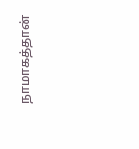நாமாகத்தான்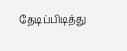தேடிப்பிடித்து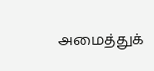அமைத்துக்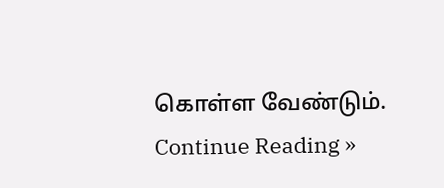கொள்ள வேண்டும்.
Continue Reading »